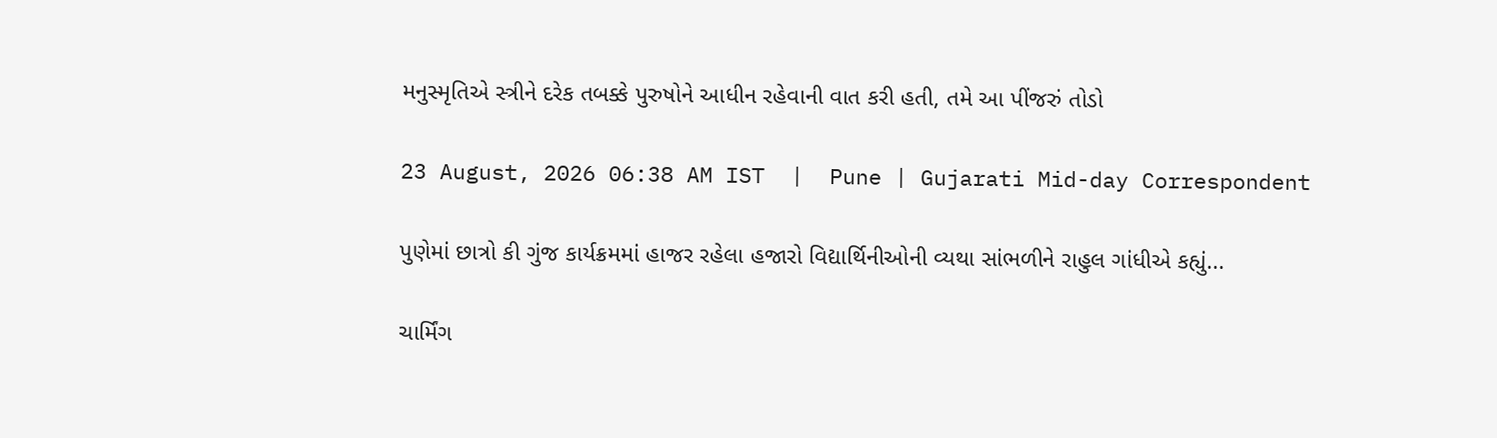મનુસ્મૃતિએ સ્ત્રીને દરેક તબક્કે પુરુષોને આધીન રહેવાની વાત કરી હતી, તમે આ પીંજરું તોડો

23 August, 2026 06:38 AM IST  |  Pune | Gujarati Mid-day Correspondent

પુણેમાં છાત્રો કી ગુંજ કાર્યક્રમમાં હાજર રહેલા હજારો વિદ્યાર્થિનીઓની વ્યથા સાંભળીને રાહુલ ગાંધીએ કહ્યું...

ચાર્મિંગ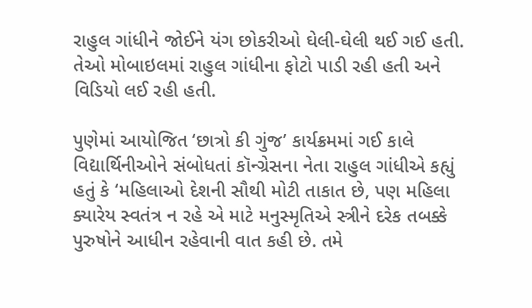રાહુલ ગાંધીને જોઈને યંગ છોકરીઓ ઘેલી-ઘેલી થઈ ગઈ હતી. તેઓ મોબાઇલમાં રાહુલ ગાંધીના ફોટો પાડી રહી હતી અને વિડિયો લઈ રહી હતી.

પુણેમાં આયોજિત ‘છાત્રો કી ગુંજ’ કાર્યક્રમમાં ગઈ કાલે વિદ્યાર્થિનીઓને સંબોધતાં કૉન્ગ્રેસના નેતા રાહુલ ગાંધીએ કહ્યું હતું કે ‘મહિલાઓ દેશની સૌથી મોટી તાકાત છે, પણ મહિલા ક્યારેય સ્વતંત્ર ન રહે એ માટે મનુસ્મૃતિએ સ્ત્રીને દરેક તબક્કે પુરુષોને આધીન રહેવાની વાત કહી છે. તમે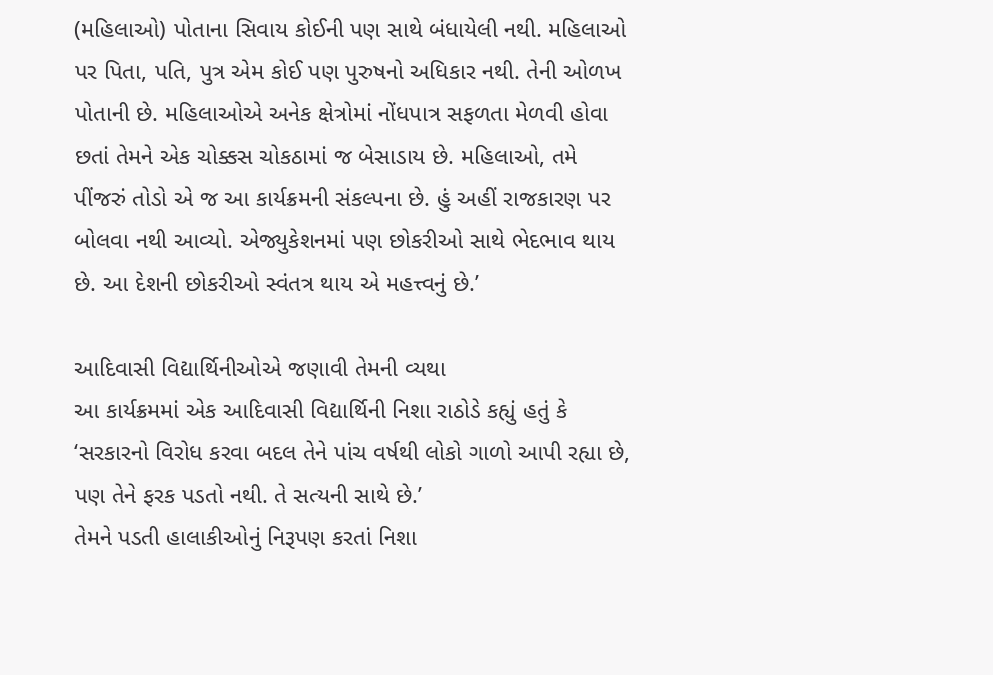(મહિલાઓ) પોતાના સિવાય કોઈની પણ સાથે બંધાયેલી નથી. મહિલાઓ પર પિતા, પતિ, પુત્ર એમ કોઈ પણ પુરુષનો અધિકાર નથી. તેની ઓળખ પોતાની છે. મહિલાઓએ અનેક ક્ષેત્રોમાં નોંધપાત્ર સફળતા મેળવી હોવા છતાં તેમને એક ચોક્કસ ચોકઠામાં જ બેસાડાય છે. મહિલાઓ, તમે પીંજરું તોડો એ જ આ કાર્યક્રમની સંકલ્પના છે. હું અહીં રાજકારણ પર બોલવા નથી આવ્યો. એજ્યુકેશનમાં પણ છોકરીઓ સાથે ભેદભાવ થાય છે. આ દેશની છોકરીઓ સ્વંતત્ર થાય એ મહત્ત્વનું છે.’

આદિવાસી વિદ્યાર્થિનીઓએ જણાવી તેમની વ્યથા
આ કાર્યક્રમમાં એક આદિવાસી વિદ્યાર્થિની નિશા રાઠોડે કહ્યું હતું કે ‘સરકારનો વિરોધ કરવા બદલ તેને પાંચ વર્ષથી લોકો ગાળો આપી રહ્યા છે, પણ તેને ફરક પડતો નથી. તે સત્યની સાથે છે.’
તેમને પડતી હાલાકીઓનું નિરૂપણ કરતાં નિશા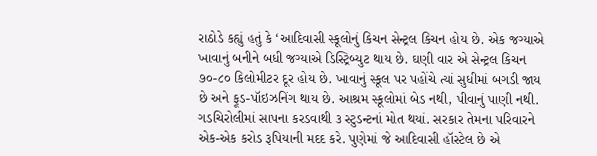રાઠોડે કહ્યું હતું કે ‘આદિવાસી સ્કૂલોનું કિચન સેન્ટ્રલ કિચન હોય છે. એક જગ્યાએ ખાવાનું બનીને બધી જગ્યાએ ડિસ્ટ્રિબ્યુટ થાય છે. ઘણી વાર એ સેન્ટ્રલ કિચન ૭૦-૮૦ કિલોમીટર દૂર હોય છે. ખાવાનું સ્કૂલ પર પહોંચે ત્યાં સુધીમાં બગડી જાય છે અને ફૂડ-પૉઇઝનિંગ થાય છે. આશ્રમ સ્કૂલોમાં બેડ નથી, પીવાનું પાણી નથી. ગડચિરોલીમાં સાપના કરડવાથી ૩ સ્ટુડન્ટનાં મોત થયાં. સરકાર તેમના પરિવારને એક-એક કરોડ રૂપિયાની મદદ કરે. પુણેમાં જે આદિવાસી હૉસ્ટેલ છે એ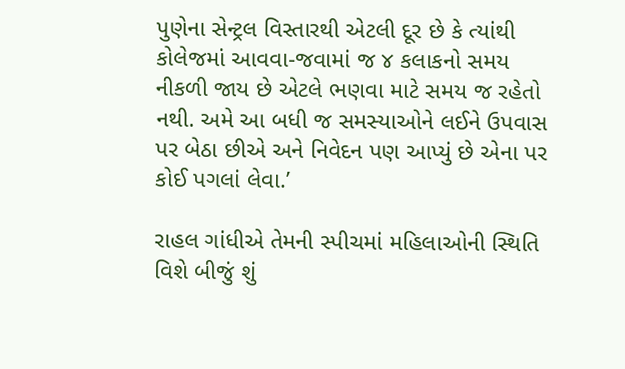પુણેના સેન્ટ્રલ વિસ્તારથી એટલી દૂર છે કે ત્યાંથી કોલેજમાં આવવા-જવામાં જ ૪ કલાકનો સમય નીકળી જાય છે એટલે ભણવા માટે સમય જ રહેતો નથી. અમે આ બધી જ સમસ્યાઓને લઈને ઉપવાસ પર બેઠા છીએ અને નિવેદન પણ આપ્યું છે એના પર કોઈ પગલાં લેવા.’

રાહલ ગાંધીએ તેમની સ્પીચમાં મહિલાઓની સ્થિતિ વિશે બીજું શું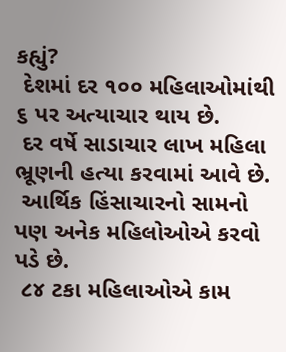કહ્યું?
 દેશમાં દર ૧૦૦ મહિલાઓમાંથી ૬ પર અત્યાચાર થાય છે.
 દર વર્ષે સાડાચાર લાખ મહિલા ભ્રૂણની હત્યા કરવામાં આવે છે.
 આર્થિક હિંસાચારનો સામનો પણ અનેક મહિલોઓએ કરવો પડે છે.
 ૮૪ ટકા મહિલાઓએ કામ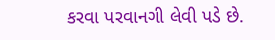કરવા પરવાનગી લેવી પડે છે.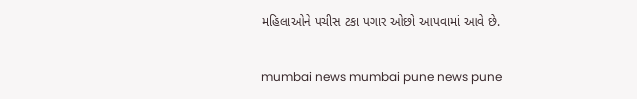મહિલાઓને પચીસ ટકા પગાર ઓછો આપવામાં આવે છે.

mumbai news mumbai pune news pune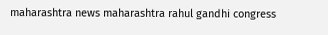maharashtra news maharashtra rahul gandhi congress